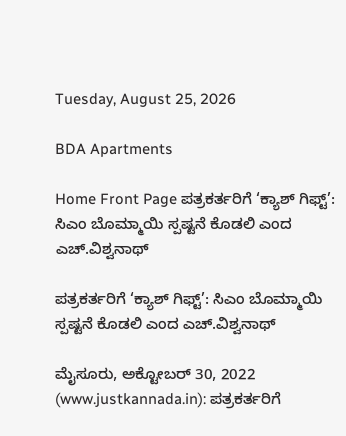Tuesday, August 25, 2026

BDA Apartments

Home Front Page ಪತ್ರಕರ್ತರಿಗೆ ‘ಕ್ಯಾಶ್ ಗಿಫ್ಟ್’: ಸಿಎಂ ಬೊಮ್ಮಾಯಿ ಸ್ಪಷ್ಟನೆ ಕೊಡಲಿ ಎಂದ ಎಚ್.ವಿಶ್ವನಾಥ್

ಪತ್ರಕರ್ತರಿಗೆ ‘ಕ್ಯಾಶ್ ಗಿಫ್ಟ್’: ಸಿಎಂ ಬೊಮ್ಮಾಯಿ ಸ್ಪಷ್ಟನೆ ಕೊಡಲಿ ಎಂದ ಎಚ್.ವಿಶ್ವನಾಥ್

ಮೈಸೂರು, ಅಕ್ಟೋಬರ್ 30, 2022 (www.justkannada.in): ಪತ್ರಕರ್ತರಿಗೆ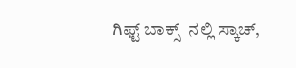ಗಿಫ್ಟ್ ಬಾಕ್ಸ್  ನಲ್ಲಿ ಸ್ಕಾಚ್,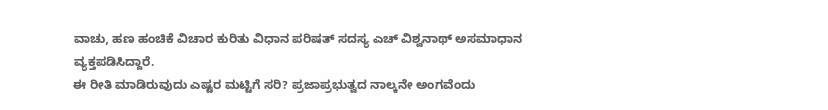ವಾಚು, ಹಣ ಹಂಚಿಕೆ ವಿಚಾರ ಕುರಿತು ವಿಧಾನ ಪರಿಷತ್ ಸದಸ್ಯ ಎಚ್ ವಿಶ್ವನಾಥ್ ಅಸಮಾಧಾನ ವ್ಯಕ್ತಪಡಿಸಿದ್ದಾರೆ.
ಈ ರೀತಿ ಮಾಡಿರುವುದು ಎಷ್ಟರ ಮಟ್ಟಿಗೆ ಸರಿ? ಪ್ರಜಾಪ್ರಭುತ್ವದ ನಾಲ್ಕನೇ ಅಂಗವೆಂದು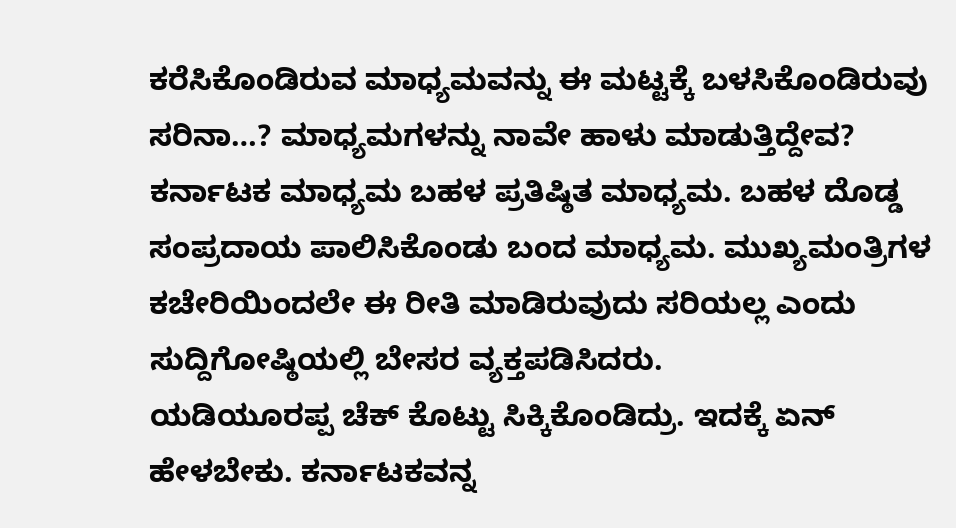ಕರೆಸಿಕೊಂಡಿರುವ ಮಾಧ್ಯಮವನ್ನು ಈ ಮಟ್ಟಕ್ಕೆ ಬಳಸಿಕೊಂಡಿರುವು ಸರಿನಾ…? ಮಾಧ್ಯಮಗಳನ್ನು ನಾವೇ ಹಾಳು ಮಾಡುತ್ತಿದ್ದೇವ? ಕರ್ನಾಟಕ ಮಾಧ್ಯಮ ಬಹಳ ಪ್ರತಿಷ್ಠಿತ ಮಾಧ್ಯಮ. ಬಹಳ ದೊಡ್ಡ ಸಂಪ್ರದಾಯ ಪಾಲಿಸಿಕೊಂಡು ಬಂದ ಮಾಧ್ಯಮ. ಮುಖ್ಯಮಂತ್ರಿಗಳ ಕಚೇರಿಯಿಂದಲೇ ಈ ರೀತಿ ಮಾಡಿರುವುದು ಸರಿಯಲ್ಲ ಎಂದು ಸುದ್ದಿಗೋಷ್ಠಿಯಲ್ಲಿ ಬೇಸರ ವ್ಯಕ್ತಪಡಿಸಿದರು.
ಯಡಿಯೂರಪ್ಪ ಚೆಕ್ ಕೊಟ್ಟು ಸಿಕ್ಕಿಕೊಂಡಿದ್ರು. ಇದಕ್ಕೆ ಏನ್ ಹೇಳಬೇಕು. ಕರ್ನಾಟಕವನ್ನ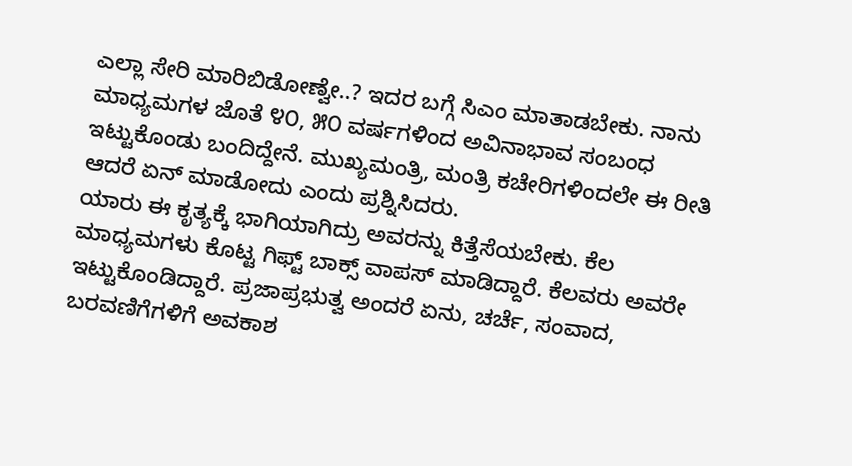ಎಲ್ಲಾ ಸೇರಿ ಮಾರಿಬಿಡೋಣ್ವೇ..? ಇದರ ಬಗ್ಗೆ ಸಿಎಂ ಮಾತಾಡಬೇಕು. ನಾನು ಮಾಧ್ಯಮಗಳ ಜೊತೆ ೪೦, ೫೦ ವರ್ಷಗಳಿಂದ ಅವಿನಾಭಾವ ಸಂಬಂಧ ಇಟ್ಟುಕೊಂಡು ಬಂದಿದ್ದೇನೆ. ಮುಖ್ಯಮಂತ್ರಿ, ಮಂತ್ರಿ ಕಚೇರಿಗಳಿಂದಲೇ ಈ ರೀತಿ ಆದರೆ ಏನ್ ಮಾಡೋದು ಎಂದು ಪ್ರಶ್ನಿಸಿದರು.
ಯಾರು ಈ ಕೃತ್ಯಕ್ಕೆ ಭಾಗಿಯಾಗಿದ್ರು ಅವರನ್ನು ಕಿತ್ತೆಸೆಯಬೇಕು. ಕೆಲ ಮಾಧ್ಯಮಗಳು ಕೊಟ್ಟ ಗಿಫ್ಟ್ ಬಾಕ್ಸ್ ವಾಪಸ್ ಮಾಡಿದ್ದಾರೆ. ಕೆಲವರು ಅವರೇ ಇಟ್ಟುಕೊಂಡಿದ್ದಾರೆ. ಪ್ರಜಾಪ್ರಭುತ್ವ ಅಂದರೆ ಏನು, ಚರ್ಚೆ, ಸಂವಾದ, ಬರವಣಿಗೆಗಳಿಗೆ ಅವಕಾಶ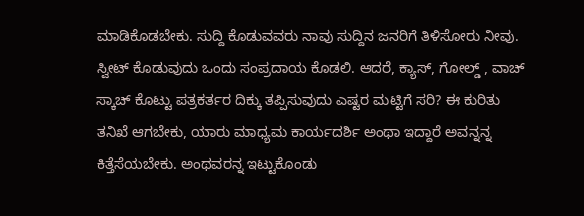ಮಾಡಿಕೊಡಬೇಕು. ಸುದ್ದಿ ಕೊಡುವವರು ನಾವು ಸುದ್ದಿನ ಜನರಿಗೆ ತಿಳಿಸೋರು ನೀವು. ಸ್ವೀಟ್ ಕೊಡುವುದು ಒಂದು ಸಂಪ್ರದಾಯ ಕೊಡಲಿ. ಆದರೆ, ಕ್ಯಾಸ್, ಗೋಲ್ಡ್ , ವಾಚ್ ಸ್ಕಾಚ್ ಕೊಟ್ಟು ಪತ್ರಕರ್ತರ ದಿಕ್ಕು ತಪ್ಪಿಸುವುದು ಎಷ್ಟರ ಮಟ್ಟಿಗೆ ಸರಿ? ಈ ಕುರಿತು ತನಿಖೆ ಆಗಬೇಕು, ಯಾರು ಮಾಧ್ಯಮ ಕಾರ್ಯದರ್ಶಿ ಅಂಥಾ ಇದ್ದಾರೆ ಅವನ್ನನ್ನ ಕಿತ್ತೆಸೆಯಬೇಕು. ಅಂಥವರನ್ನ ಇಟ್ಟುಕೊಂಡು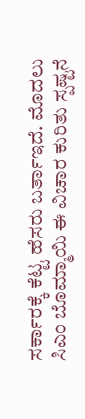ಸರ್ಕಾರಕ್ಕೆ ಕೆಟ್ಟ ಹೆಸರು ಬರ್ತಾಇದೆ. ಮೊದಲು ಸಿಎಂ ಬೊಮ್ಮಾಯಿ ಈ ವಿಚಾರ ಕುರಿತು ಸ್ಪಷ್ಟನೆ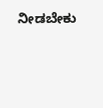ನೀಡಬೇಕು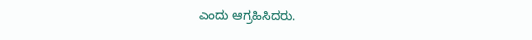ಎಂದು ಆಗ್ರಹಿಸಿದರು.